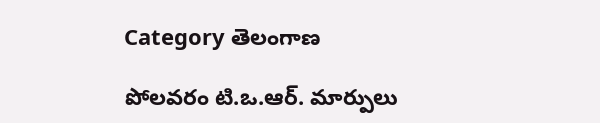Category తెలంగాణ

పోలవ‌రం టి.ఒ.ఆర్‌. మార్పులు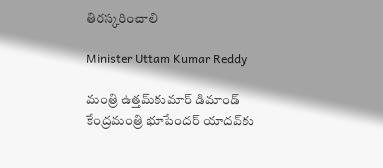తిర‌స్క‌రించాలి

Minister Uttam Kumar Reddy

మంత్రి ఉత్త‌మ్‌కుమార్ డిమాండ్‌  కేంద్ర‌మంత్రి భూపేంద‌ర్ యాద‌వ్‌కు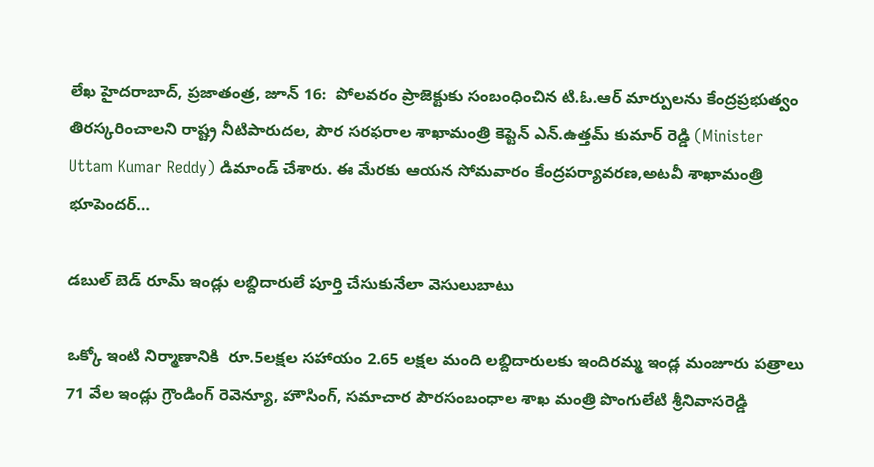లేఖ‌ హైద‌రాబాద్‌, ప్ర‌జాతంత్ర‌, జూన్ 16:  పోలవరం ప్రాజెక్టుకు సంబంధించిన టి.ఓ.ఆర్ మార్పులను కేంద్రప్రభుత్వం తిరస్కరించాలని రాష్ట్ర నీటిపారుదల, పౌర సరఫరాల శాఖామంత్రి కెప్టెన్ ఎన్.ఉత్తమ్ కుమార్ రెడ్డి (Minister Uttam Kumar Reddy) డిమాండ్ చేశారు. ఈ మేరకు ఆయన సోమవారం కేంద్రపర్యావరణ,అటవీ శాఖామంత్రి భూపెందర్…

డ‌బుల్ బెడ్ రూమ్ ఇండ్లు ల‌బ్దిదారులే పూర్తి చేసుకునేలా వెసులుబాటు

ఒక్కో ఇంటి నిర్మాణానికి  రూ.5ల‌క్ష‌ల స‌హాయం 2.65 ల‌క్ష‌ల మంది ల‌బ్దిదారుల‌కు ఇందిర‌మ్మ ఇండ్ల మంజూరు ప‌త్రాలు 71 వేల ఇండ్లు గ్రౌండింగ్‌ రెవెన్యూ, హౌసింగ్‌, స‌మాచార పౌర‌సంబంధాల శాఖ మంత్రి పొంగులేటి శ్రీ‌నివాస‌రెడ్డి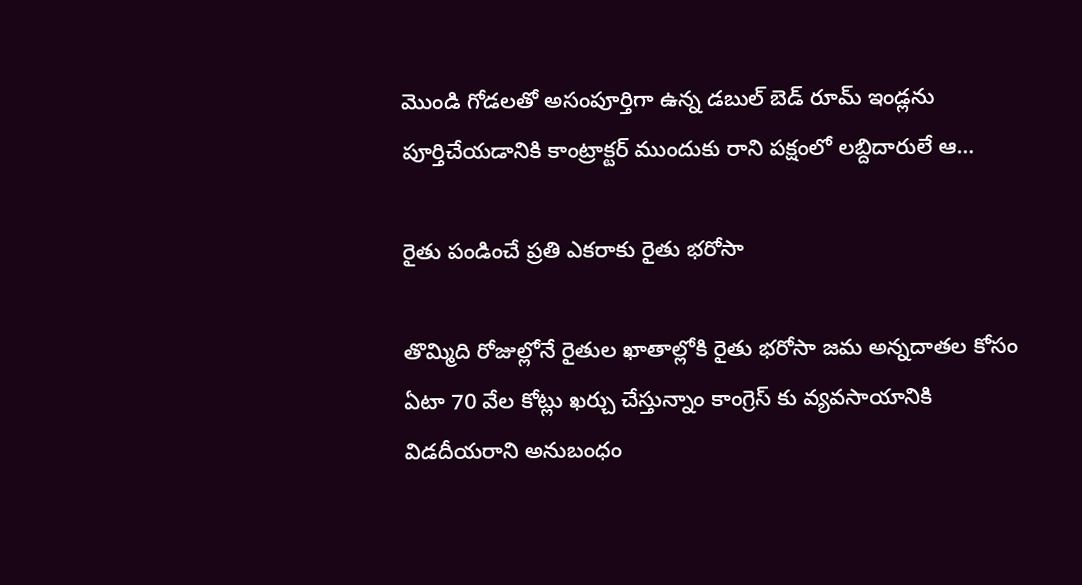మొండి గోడ‌ల‌తో అసంపూర్తిగా ఉన్న డ‌బుల్ బెడ్ రూమ్ ఇండ్ల‌ను పూర్తిచేయ‌డానికి కాంట్రాక్ట‌ర్ ముందుకు రాని ప‌క్షంలో ల‌బ్దిదారులే ఆ…

రైతు పండించే ప్రతి ఎకరాకు రైతు భరోసా

తొమ్మిది రోజుల్లోనే రైతుల ఖాతాల్లోకి రైతు భరోసా జమ అన్నదాతల కోసం ఏటా 70 వేల కోట్లు ఖర్చు చేస్తున్నాం కాంగ్రెస్ కు వ్యవసాయానికి విడదీయరాని అనుబంధం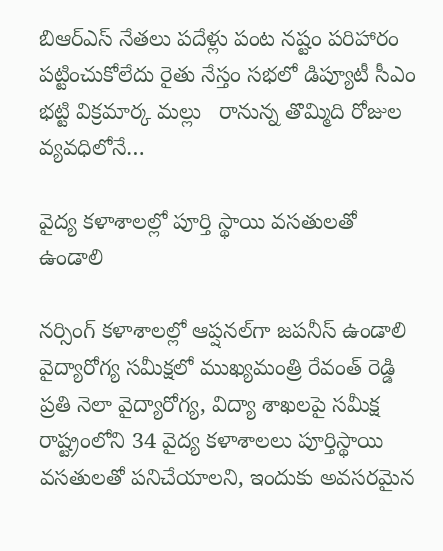బిఆర్ఎస్ నేతలు పదేళ్లు పంట నష్టం పరిహారం పట్టించుకోలేదు రైతు నేస్తం సభలో డిప్యూటీ సీఎం భట్టి విక్రమార్క మల్లు   రానున్న తొమ్మిది రోజుల వ్యవధిలోనే…

వైద్య కళాశాలల్లో పూర్తి స్థాయి వసతులతో ఉండాలి

నర్సింగ్‌ కళాశాలల్లో ఆప్షనల్‌గా జపనీస్‌ ఉండాలి వైద్యారోగ్య సమీక్షలో ముఖ్యమంత్రి రేవంత్‌ రెడ్డి ప్రతి నెలా వైద్యారోగ్య, విద్యా శాఖలపై సమీక్ష రాష్ట్రంలోని 34 వైద్య కళాశాలలు పూర్తిస్థాయి వసతులతో పనిచేయాలని, ఇందుకు అవసరమైన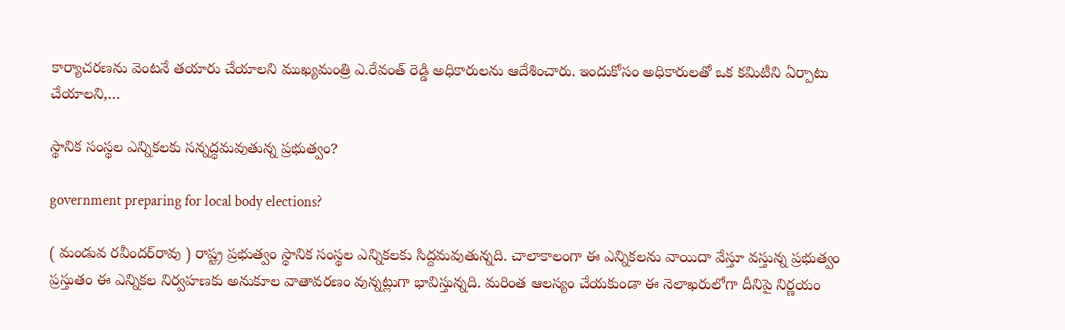కార్యాచరణను వెంటనే తయారు చేయాలని ముఖ్యమంత్రి ఎ.రేవంత్‌ రెడ్డి అధికారులను ఆదేశించారు. ఇందుకోసం అధికారులతో ఒక కమిటీని ఏర్పాటు చేయాలని,…

స్థానిక సంస్థల ఎన్నికలకు స‌న్న‌ద్ధ‌మ‌వుతున్న ప్ర‌భుత్వం?

government preparing for local body elections?

( మండువ రవీందర్‌రావు ) రాష్ట్ర ప్రభుత్వం స్థానిక సంస్థల ఎన్నికలకు సిద్దమవుతున్నది. చాలాకాలంగా ఈ ఎన్నికలను వాయిదా వేస్తూ వస్తున్న ప్రభుత్వం ప్రస్తుతం ఈ ఎన్నికల నిర్వహణకు అనుకూల వాతావర‌ణం వున్నట్లుగా భావిస్తున్నది. మరింత ఆలస్యం చేయకుండా ఈ నెలాఖరులోగా దీనిపై నిర్ణయం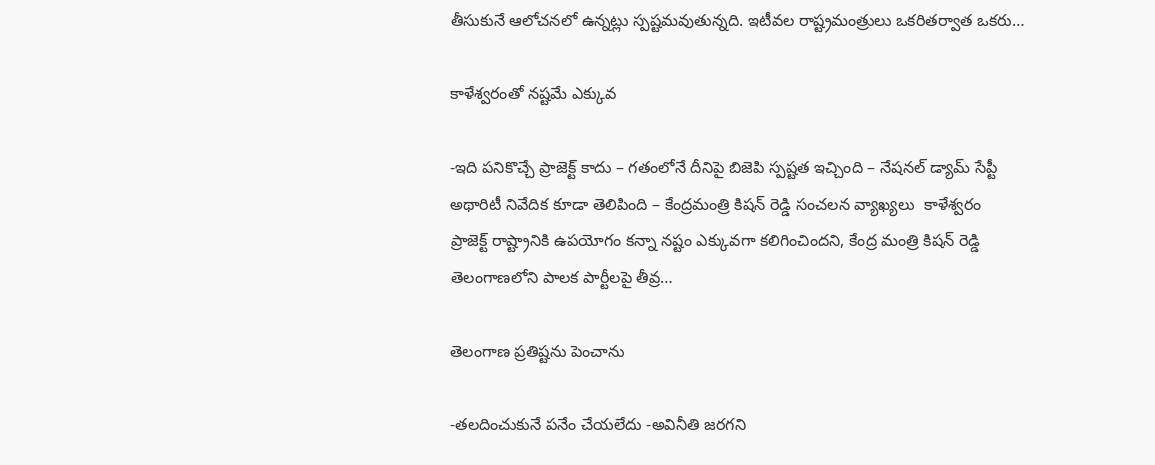తీసుకునే ఆలోచనలో ఉన్నట్లు స్పష్టమవుతున్నది. ఇటీవల రాష్ట్రమంత్రులు ఒకరితర్వాత ఒకరు…

కాళేశ్వరంతో న‌ష్ట‌మే ఎక్కువ‌

-ఇది పనికొచ్చే ప్రాజెక్ట్ ‌కాదు – గతంలోనే దీనిపై బిజెపి స్పష్టత ఇచ్చింది – నేషనల్‌ ‌డ్యామ్‌ ‌సేప్టీ అథారిటీ నివేదిక కూడా తెలిపింది – కేంద్రమంత్రి కిషన్‌ ‌రెడ్డి సంచలన వ్యాఖ్యలు  ‌కాళేశ్వరం ప్రాజెక్ట్ ‌రాష్ట్రానికి ఉపయోగం కన్నా నష్టం ఎక్కువగా కలిగించిందని, కేంద్ర మంత్రి కిషన్‌ ‌రెడ్డి తెలంగాణలోని పాలక పార్టీలపై తీవ్ర…

తెలంగాణ ప్ర‌తిష్ట‌ను పెంచాను

-త‌ల‌దించుకునే ప‌నేం చేయ‌లేదు -అవినీతి జ‌ర‌గ‌ని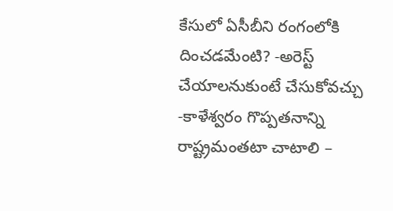కేసులో ఏసీబీని రంగంలోకి దించ‌డ‌మేంటి? -అరెస్ట్ చేయాల‌నుకుంటే చేసుకోవ‌చ్చు -కాళేశ్వ‌రం గొప్ప‌త‌నాన్ని రాష్ట్రమంత‌టా చాటాలి –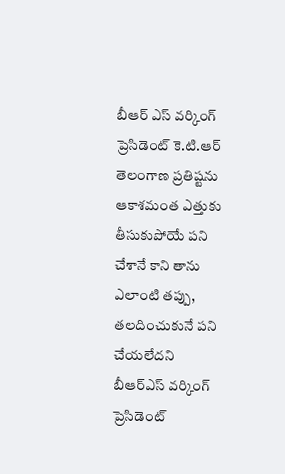బీఆర్ ఎస్ వ‌ర్కింగ్ ప్రెసిడెంట్ కె.టి.ఆర్‌ తెలంగాణ ప్రతిష్టను ఆకాశమంత ఎత్తుకు తీసుకుపోయే పని చేశానే కాని తాను ఎలాంటి తప్పు, తలదించుకునే పని చేయలేద‌ని  బీఆర్ఎస్ వర్కింగ్ ప్రెసిడెంట్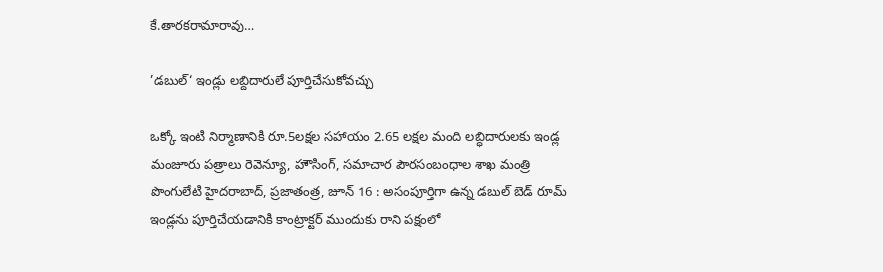కే.తారకరామారావు…

’డబుల్‌‘ ఇండ్లు లబ్దిదారులే పూర్తిచేసుకోవచ్చు

ఒక్కో ఇంటి నిర్మాణానికి రూ.5లక్షల సహాయం 2.65 లక్షల మంది లబ్ధిదారులకు ఇండ్ల మంజూరు పత్రాలు రెవెన్యూ, హౌసింగ్‌, సమాచార పౌరసంబంధాల శాఖ మంత్రి పొంగులేటి హైదరాబాద్‌, ప్రజాతంత్ర, జూన్‌ 16 : అసంపూర్తిగా ఉన్న డబుల్‌ బెడ్‌ రూమ్‌ ఇండ్లను పూర్తిచేయడానికి కాంట్రాక్టర్‌ ముందుకు రాని పక్షంలో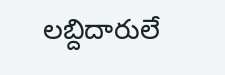లబ్దిదారులే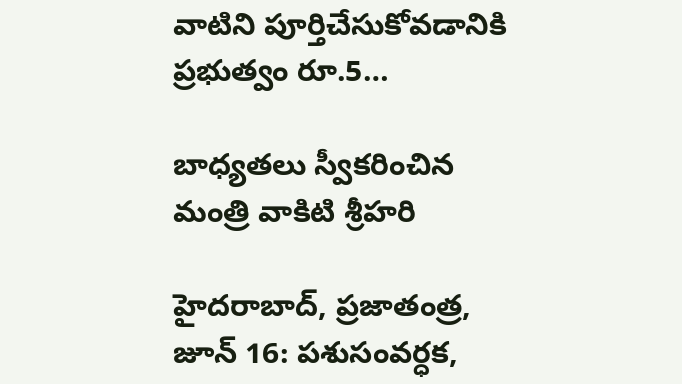వాటిని పూర్తిచేసుకోవడానికి ప్రభుత్వం రూ.5…

బాధ్యతలు స్వీకరించిన మంత్రి వాకిటి శ్రీహరి

హైదరాబాద్‌, ప్రజాతంత్ర, జూన్ 16: పశుసంవర్ధక,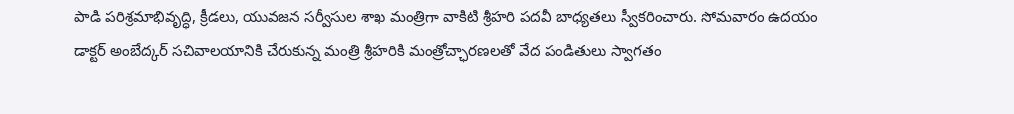పాడి పరిశ్రమాభివృద్ధి, క్రీడలు, యువజన సర్వీసుల శాఖ మంత్రిగా వాకిటి శ్రీహరి పదవీ బాధ్యతలు స్వీకరించారు. సోమవారం ఉదయం డాక్టర్‌ అంబేద్కర్‌ సచివాలయానికి చేరుకున్న మంత్రి శ్రీహరికి మంత్రోచ్ఛారణలతో వేద పండితులు స్వాగతం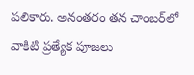పలికారు. అనంతరం తన చాంబర్‌లో వాకిటి ప్రత్యేక పూజలు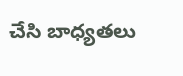చేసి బాధ్యతలు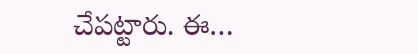చేపట్టారు. ఈ…